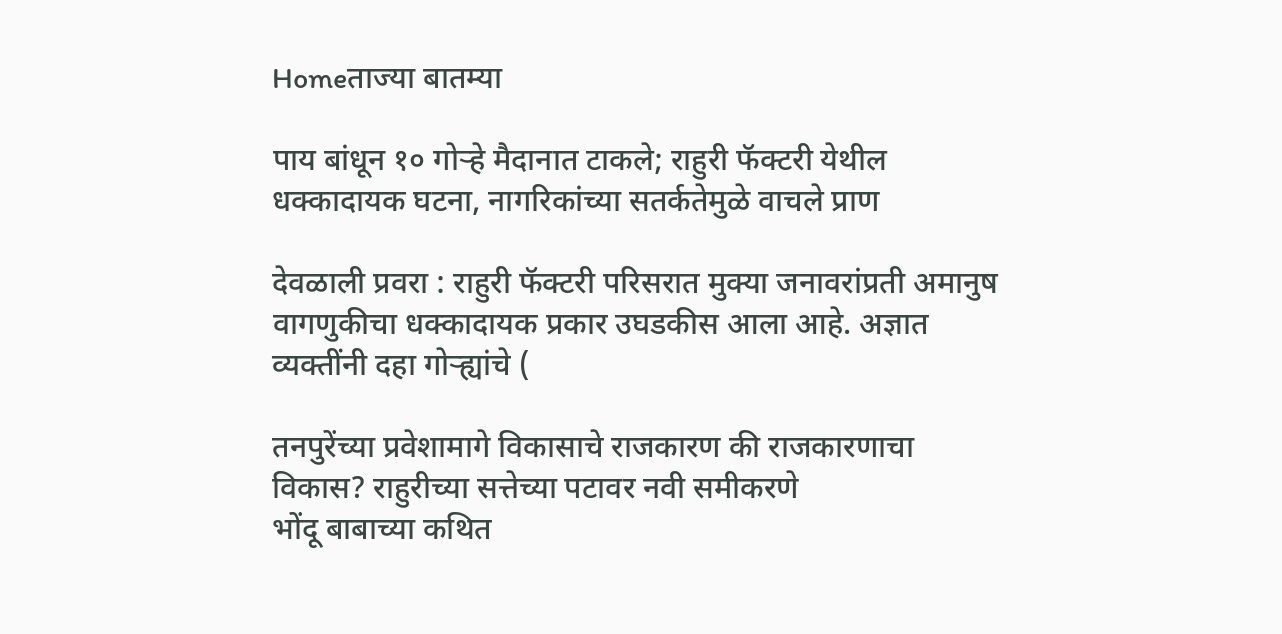Homeताज्या बातम्या

पाय बांधून १० गोऱ्हे मैदानात टाकले; राहुरी फॅक्टरी येथील धक्कादायक घटना, नागरिकांच्या सतर्कतेमुळे वाचले प्राण

देवळाली प्रवरा : राहुरी फॅक्टरी परिसरात मुक्या जनावरांप्रती अमानुष वागणुकीचा धक्कादायक प्रकार उघडकीस आला आहे. अज्ञात व्यक्तींनी दहा गोऱ्ह्यांचे (

तनपुरेंच्या प्रवेशामागे विकासाचे राजकारण की राजकारणाचा विकास? राहुरीच्या सत्तेच्या पटावर नवी समीकरणे
भोंदू बाबाच्या कथित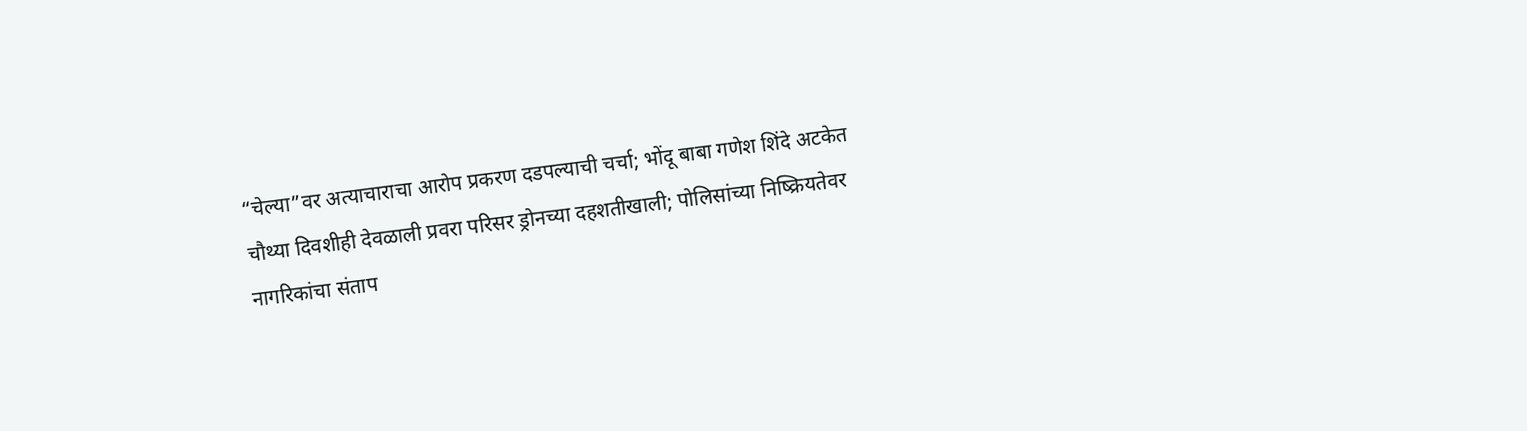“चेल्या”वर अत्याचाराचा आरोप प्रकरण दडपल्याची चर्चा; भोंदू बाबा गणेश शिंदे अटकेत
चौथ्या दिवशीही देवळाली प्रवरा परिसर ड्रोनच्या दहशतीखाली; पोलिसांच्या निष्क्रियतेवर नागरिकांचा संताप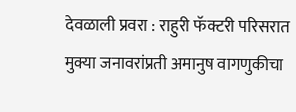देवळाली प्रवरा : राहुरी फॅक्टरी परिसरात मुक्या जनावरांप्रती अमानुष वागणुकीचा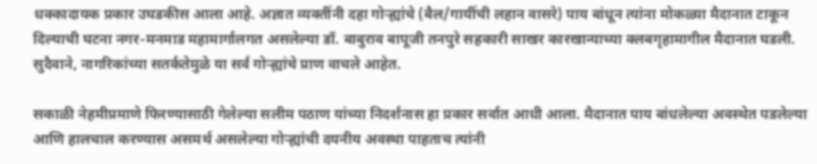धक्कादायक प्रकार उघडकीस आला आहे. अज्ञात व्यक्तींनी दहा गोऱ्ह्यांचे (बैल/गायींची लहान वासरे) पाय बांधून त्यांना मोकळ्या मैदानात टाकून दिल्याची घटना नगर-मनमाड महामार्गालगत असलेल्या डॉ. बाबुराव बापूजी तनपुरे सहकारी साखर कारखान्याच्या क्लबगृहामागील मैदानात घडली. सुदैवाने, नागरिकांच्या सतर्कतेमुळे या सर्व गोऱ्ह्यांचे प्राण वाचले आहेत.

सकाळी नेहमीप्रमाणे फिरण्यासाठी गेलेल्या सलीम पठाण यांच्या निदर्शनास हा प्रकार सर्वात आधी आला. मैदानात पाय बांधलेल्या अवस्थेत पडलेल्या आणि हालचाल करण्यास असमर्थ असलेल्या गोऱ्ह्यांची दयनीय अवस्था पाहताच त्यांनी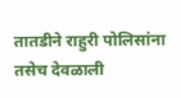तातडीने राहुरी पोलिसांना तसेच देवळाली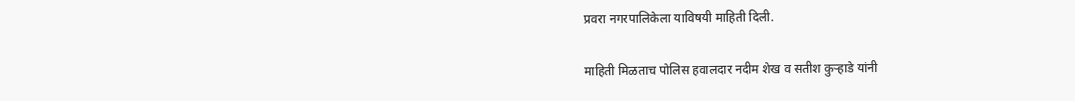प्रवरा नगरपालिकेला याविषयी माहिती दिली.

माहिती मिळताच पोलिस हवालदार नदीम शेख व सतीश कुऱ्हाडे यांनी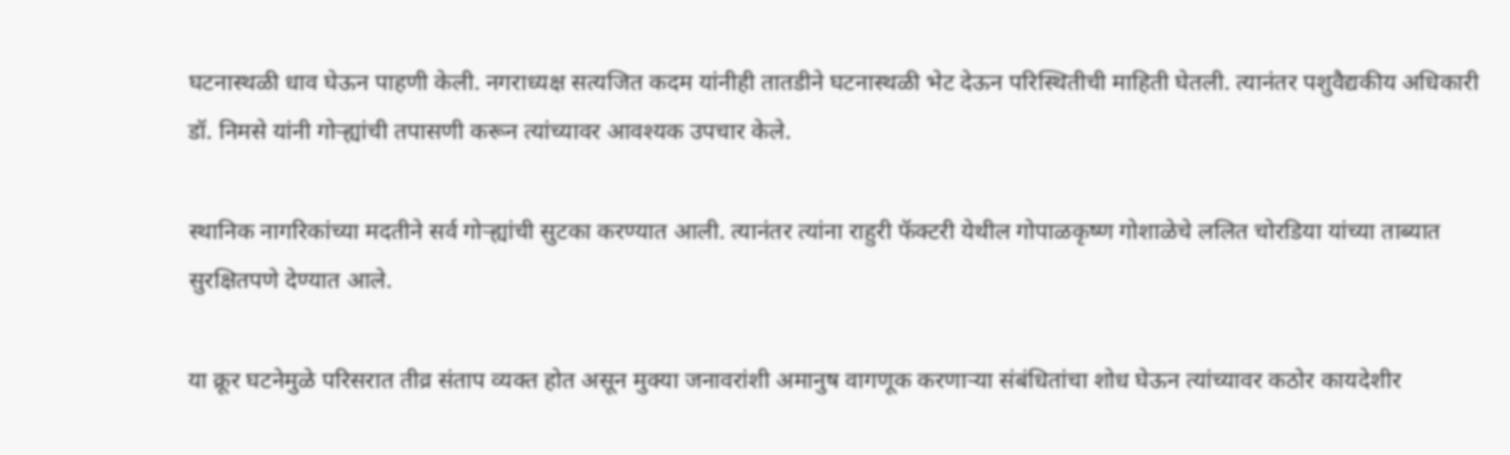घटनास्थळी धाव घेऊन पाहणी केली. नगराध्यक्ष सत्यजित कदम यांनीही तातडीने घटनास्थळी भेट देऊन परिस्थितीची माहिती घेतली. त्यानंतर पशुवैद्यकीय अधिकारी डॉ. निमसे यांनी गोऱ्ह्यांची तपासणी करून त्यांच्यावर आवश्यक उपचार केले.

स्थानिक नागरिकांच्या मदतीने सर्व गोऱ्ह्यांची सुटका करण्यात आली. त्यानंतर त्यांना राहुरी फॅक्टरी येथील गोपाळकृष्ण गोशाळेचे ललित चोरडिया यांच्या ताब्यात सुरक्षितपणे देण्यात आले.

या क्रूर घटनेमुळे परिसरात तीव्र संताप व्यक्त होत असून मुक्या जनावरांशी अमानुष वागणूक करणाऱ्या संबंधितांचा शोध घेऊन त्यांच्यावर कठोर कायदेशीर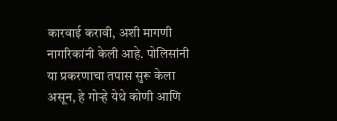कारवाई करावी, अशी मागणी नागरिकांनी केली आहे. पोलिसांनी या प्रकरणाचा तपास सुरू केला असून, हे गोऱ्हे येथे कोणी आणि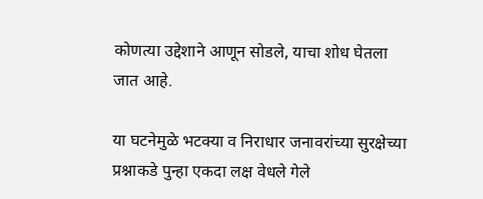कोणत्या उद्देशाने आणून सोडले, याचा शोध घेतला जात आहे.

या घटनेमुळे भटक्या व निराधार जनावरांच्या सुरक्षेच्या प्रश्नाकडे पुन्हा एकदा लक्ष वेधले गेले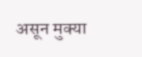असून मुक्या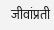जीवांप्रती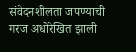संवेदनशीलता जपण्याची गरज अधोरेखित झाली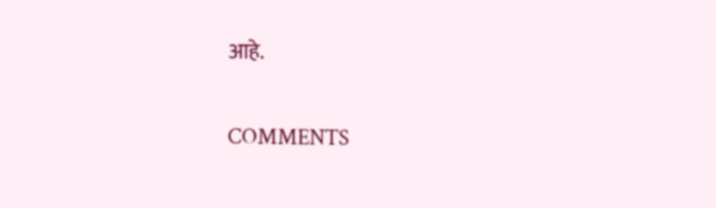आहे.

COMMENTS